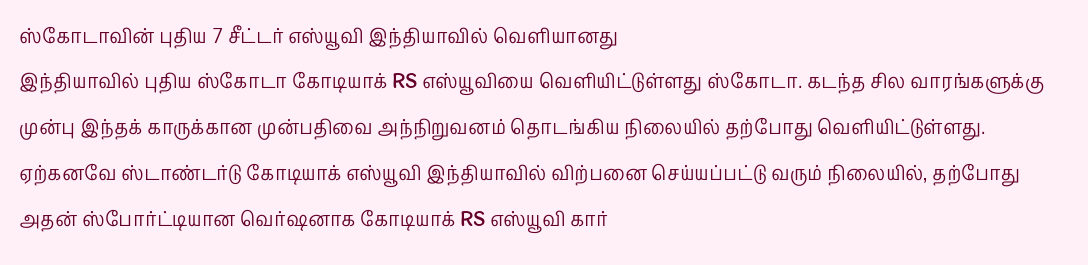ஸ்கோடாவின் புதிய 7 சீட்டர் எஸ்யூவி இந்தியாவில் வெளியானது
இந்தியாவில் புதிய ஸ்கோடா கோடியாக் RS எஸ்யூவியை வெளியிட்டுள்ளது ஸ்கோடா. கடந்த சில வாரங்களுக்கு முன்பு இந்தக் காருக்கான முன்பதிவை அந்நிறுவனம் தொடங்கிய நிலையில் தற்போது வெளியிட்டுள்ளது. ஏற்கனவே ஸ்டாண்டர்டு கோடியாக் எஸ்யூவி இந்தியாவில் விற்பனை செய்யப்பட்டு வரும் நிலையில், தற்போது அதன் ஸ்போர்ட்டியான வெர்ஷனாக கோடியாக் RS எஸ்யூவி கார்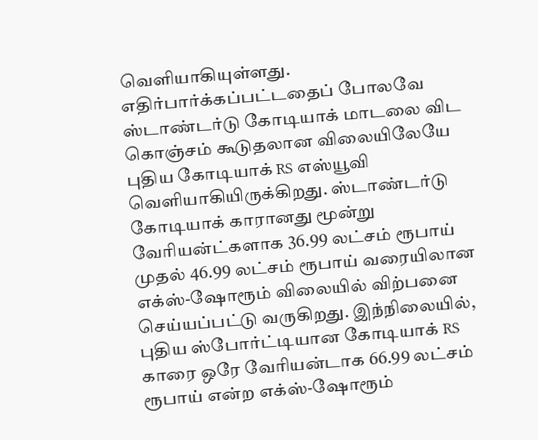வெளியாகியுள்ளது.
எதிர்பார்க்கப்பட்டதைப் போலவே ஸ்டாண்டர்டு கோடியாக் மாடலை விட கொஞ்சம் கூடுதலான விலையிலேயே புதிய கோடியாக் RS எஸ்யூவி வெளியாகியிருக்கிறது. ஸ்டாண்டர்டு கோடியாக் காரானது மூன்று வேரியன்ட்களாக 36.99 லட்சம் ரூபாய் முதல் 46.99 லட்சம் ரூபாய் வரையிலான எக்ஸ்-ஷோரூம் விலையில் விற்பனை செய்யப்பட்டு வருகிறது. இந்நிலையில், புதிய ஸ்போர்ட்டியான கோடியாக் RS காரை ஒரே வேரியன்டாக 66.99 லட்சம் ரூபாய் என்ற எக்ஸ்-ஷோரூம்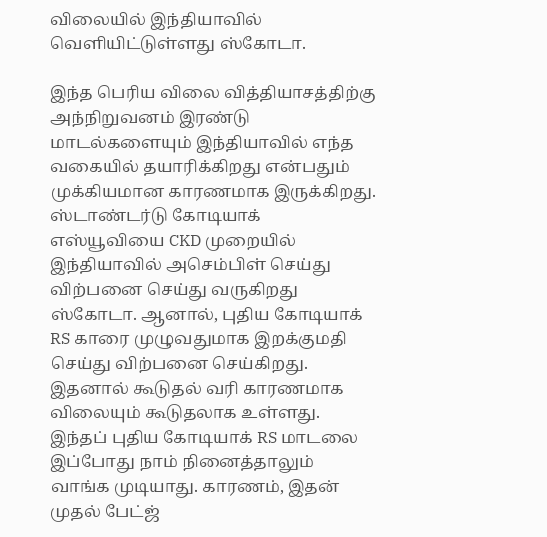விலையில் இந்தியாவில் வெளியிட்டுள்ளது ஸ்கோடா.

இந்த பெரிய விலை வித்தியாசத்திற்கு அந்நிறுவனம் இரண்டு மாடல்களையும் இந்தியாவில் எந்த வகையில் தயாரிக்கிறது என்பதும் முக்கியமான காரணமாக இருக்கிறது. ஸ்டாண்டர்டு கோடியாக் எஸ்யூவியை CKD முறையில் இந்தியாவில் அசெம்பிள் செய்து விற்பனை செய்து வருகிறது ஸ்கோடா. ஆனால், புதிய கோடியாக் RS காரை முழுவதுமாக இறக்குமதி செய்து விற்பனை செய்கிறது. இதனால் கூடுதல் வரி காரணமாக விலையும் கூடுதலாக உள்ளது.
இந்தப் புதிய கோடியாக் RS மாடலை இப்போது நாம் நினைத்தாலும் வாங்க முடியாது. காரணம், இதன் முதல் பேட்ஜ்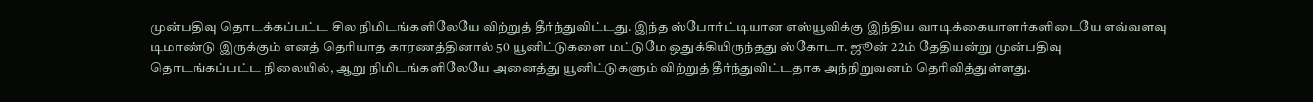முன்பதிவு தொடக்கப்பட்ட சில நிமிடங்களிலேயே விற்றுத் தீர்ந்துவிட்டது. இந்த ஸ்போர்ட்டியான எஸ்யூவிக்கு இந்திய வாடிக்கையாளர்களிடையே எவ்வளவு டிமாண்டு இருக்கும் எனத் தெரியாத காரணத்தினால் 50 யூனிட்டுகளை மட்டுமே ஒதுக்கியிருந்தது ஸ்கோடா. ஜூன் 22ம் தேதியன்று முன்பதிவு தொடங்கப்பட்ட நிலையில், ஆறு நிமிடங்களிலேயே அனைத்து யூனிட்டுகளும் விற்றுத் தீர்ந்துவிட்டதாக அந்நிறுவனம் தெரிவித்துள்ளது.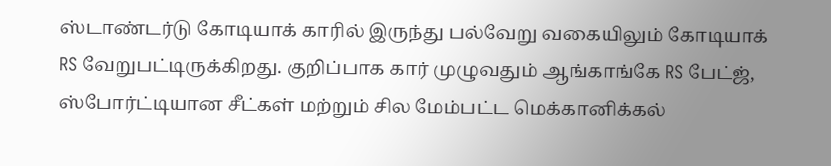ஸ்டாண்டர்டு கோடியாக் காரில் இருந்து பல்வேறு வகையிலும் கோடியாக் RS வேறுபட்டிருக்கிறது. குறிப்பாக கார் முழுவதும் ஆங்காங்கே RS பேட்ஜ், ஸ்போர்ட்டியான சீட்கள் மற்றும் சில மேம்பட்ட மெக்கானிக்கல்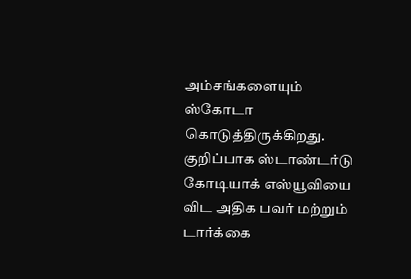அம்சங்களையும் ஸ்கோடா கொடுத்திருக்கிறது. குறிப்பாக ஸ்டாண்டர்டு கோடியாக் எஸ்யூவியை விட அதிக பவர் மற்றும் டார்க்கை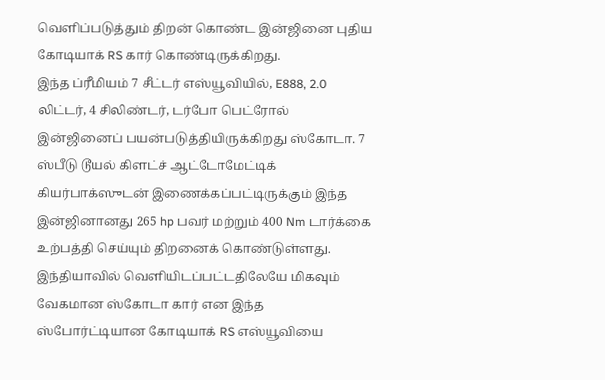வெளிப்படுத்தும் திறன் கொண்ட இன்ஜினை புதிய கோடியாக் RS கார் கொண்டிருக்கிறது.
இந்த ப்ரீமியம் 7 சீட்டர் எஸ்யூவியில், E888, 2.0 லிட்டர், 4 சிலிண்டர், டர்போ பெட்ரோல் இன்ஜினைப் பயன்படுத்தியிருக்கிறது ஸ்கோடா. 7 ஸ்பீடு டூயல் கிளட்ச் ஆட்டோமேட்டிக் கியர்பாக்ஸுடன் இணைக்கப்பட்டிருக்கும் இந்த இன்ஜினானது 265 hp பவர் மற்றும் 400 Nm டார்க்கை உற்பத்தி செய்யும் திறனைக் கொண்டுள்ளது.
இந்தியாவில் வெளியிடப்பட்டதிலேயே மிகவும் வேகமான ஸ்கோடா கார் என இந்த ஸ்போர்ட்டியான கோடியாக் RS எஸ்யூவியை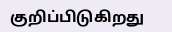குறிப்பிடுகிறது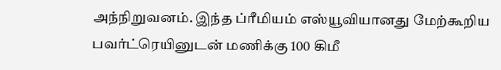அந்நிறுவனம். இந்த ப்ரீமியம் எஸ்யூவியானது மேற்கூறிய பவர்ட்ரெயினுடன் மணிக்கு 100 கிமீ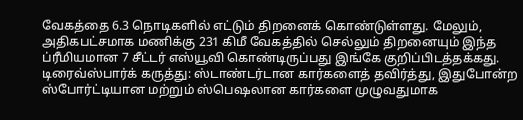வேகத்தை 6.3 நொடிகளில் எட்டும் திறனைக் கொண்டுள்ளது. மேலும், அதிகபட்சமாக மணிக்கு 231 கிமீ வேகத்தில் செல்லும் திறனையும் இந்த ப்ரீமியமான 7 சீட்டர் எஸ்யூவி கொண்டிருப்பது இங்கே குறிப்பிடத்தக்கது.
டிரைவ்ஸ்பார்க் கருத்து: ஸ்டாண்டர்டான கார்களைத் தவிர்த்து, இதுபோன்ற ஸ்போர்ட்டியான மற்றும் ஸ்பெஷலான கார்களை முழுவதுமாக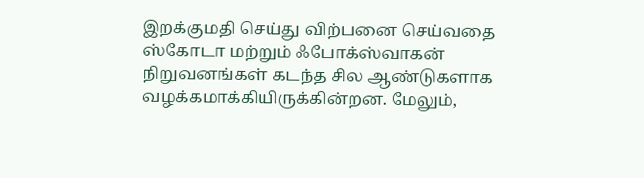இறக்குமதி செய்து விற்பனை செய்வதை ஸ்கோடா மற்றும் ஃபோக்ஸ்வாகன் நிறுவனங்கள் கடந்த சில ஆண்டுகளாக வழக்கமாக்கியிருக்கின்றன. மேலும்,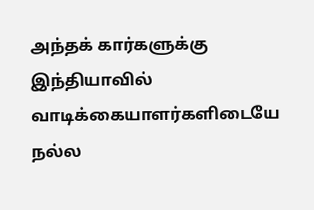அந்தக் கார்களுக்கு இந்தியாவில் வாடிக்கையாளர்களிடையே நல்ல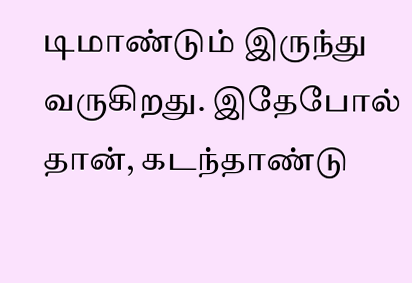டிமாண்டும் இருந்து வருகிறது. இதேபோல் தான், கடந்தாண்டு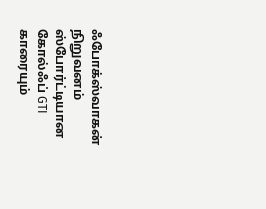ஃபோக்ஸ்வாகன் நிறுவனம் ஸ்போர்ட்டியான கோல்ஃப் GTI காரையும்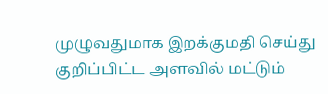முழுவதுமாக இறக்குமதி செய்து குறிப்பிட்ட அளவில் மட்டும்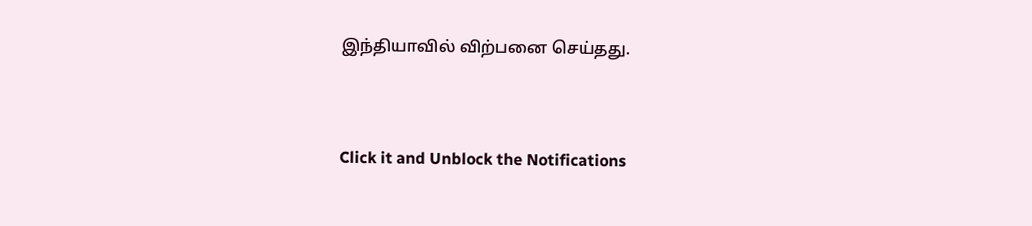இந்தியாவில் விற்பனை செய்தது.


Click it and Unblock the Notifications